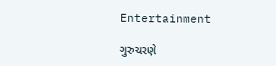Entertainment

ગુરુચરણે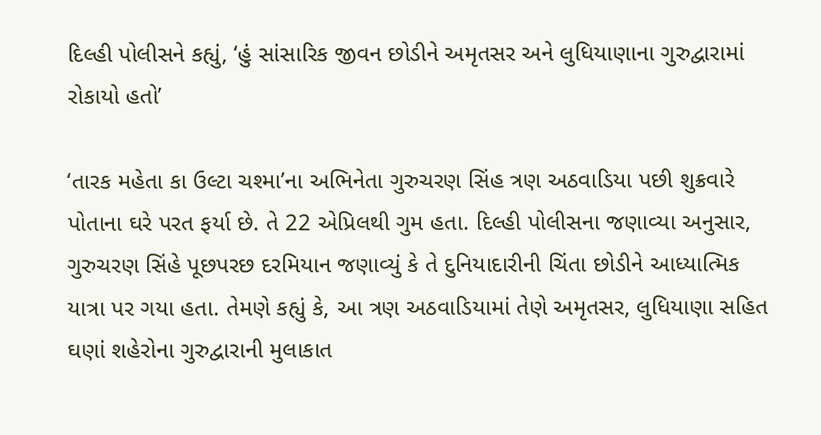દિલ્હી પોલીસને કહ્યું, ‘હું સાંસારિક જીવન છોડીને અમૃતસર અને લુધિયાણાના ગુરુદ્વારામાં રોકાયો હતો’

‘તારક મહેતા કા ઉલ્ટા ચશ્મા’ના અભિનેતા ગુરુચરણ સિંહ ત્રણ અઠવાડિયા પછી શુક્રવારે પોતાના ઘરે પરત ફર્યા છે. તે 22 એપ્રિલથી ગુમ હતા. દિલ્હી પોલીસના જણાવ્યા અનુસાર, ગુરુચરણ સિંહે પૂછપરછ દરમિયાન જણાવ્યું કે તે દુનિયાદારીની ચિંતા છોડીને આધ્યાત્મિક યાત્રા પર ગયા હતા. તેમણે કહ્યું કે, આ ત્રણ અઠવાડિયામાં તેણે અમૃતસર, લુધિયાણા સહિત ઘણાં શહેરોના ગુરુદ્વારાની મુલાકાત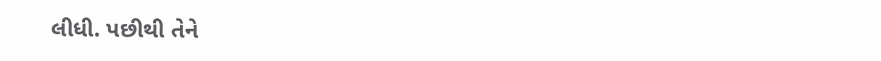લીધી. પછીથી તેને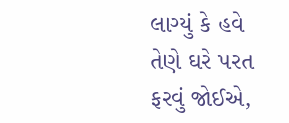લાગ્યું કે હવે તેણે ઘરે પરત ફરવું જોઈએ,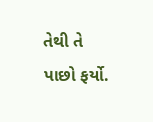તેથી તે પાછો ફર્યો.